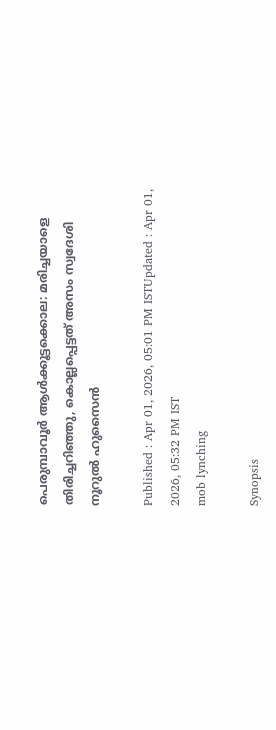പെരുമ്പാവൂർ ആൾക്കൂട്ടക്കൊല: മരിച്ചയാളെ തിരിച്ചറിഞ്ഞു, കൊല്ലപ്പെട്ടത് അസം സ്വദേശി നൂറുൽ ഹുസൈൻ

Published : Apr 01, 2026, 05:01 PM ISTUpdated : Apr 01, 2026, 05:32 PM IST
mob lynching

Synopsis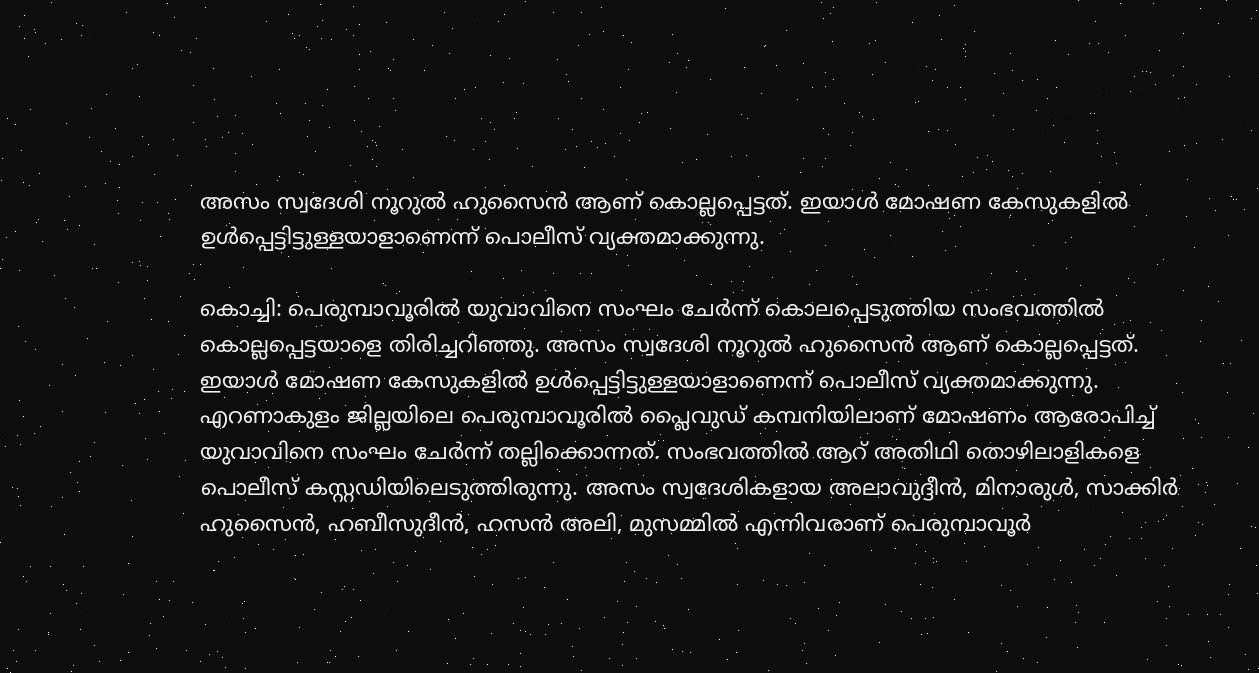അസം സ്വദേശി നൂറുൽ ഹുസൈൻ ആണ് കൊല്ലപ്പെട്ടത്. ഇയാൾ മോഷണ കേസുകളിൽ ഉൾപ്പെട്ടിട്ടുള്ളയാളാണെന്ന് പൊലീസ് വ്യക്തമാക്കുന്നു.

കൊച്ചി: പെരുമ്പാവൂരിൽ യുവാവിനെ സംഘം ചേർന്ന് കൊലപ്പെടുത്തിയ സംഭവത്തിൽ കൊല്ലപ്പെട്ടയാളെ തിരിച്ചറിഞ്ഞു. അസം സ്വദേശി നൂറുൽ ഹുസൈൻ ആണ് കൊല്ലപ്പെട്ടത്. ഇയാൾ മോഷണ കേസുകളിൽ ഉൾപ്പെട്ടിട്ടുള്ളയാളാണെന്ന് പൊലീസ് വ്യക്തമാക്കുന്നു. എറണാകുളം ജില്ലയിലെ പെരുമ്പാവൂരിൽ പ്ലൈവുഡ് കമ്പനിയിലാണ് മോഷണം ആരോപിച്ച് യുവാവിനെ സംഘം ചേർന്ന് തല്ലിക്കൊന്നത്. സംഭവത്തില്‍ ആറ് അതിഥി തൊഴിലാളികളെ പൊലീസ് കസ്റ്റഡിയിലെടുത്തിരുന്നു. അസം സ്വദേശികളായ അലാവുദ്ദീൻ, മിനാരുൾ, സാക്കിർ ഹുസൈൻ, ഹബീസുദീൻ, ഹസൻ അലി, മുസമ്മിൽ എന്നിവരാണ് പെരുമ്പാവൂർ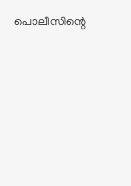പൊലീസിന്റെ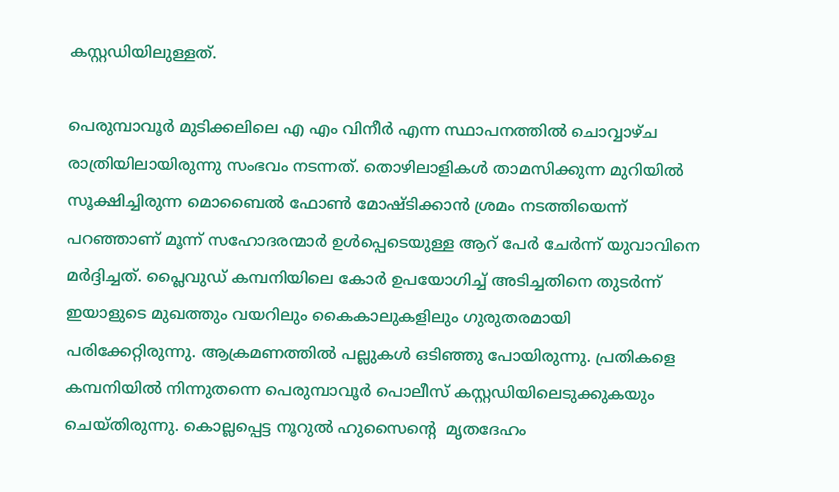കസ്റ്റഡിയിലുള്ളത്.

പെരുമ്പാവൂർ മുടിക്കലിലെ എ എം വിനീർ എന്ന സ്ഥാപനത്തിൽ ചൊവ്വാഴ്ച രാത്രിയിലായിരുന്നു സംഭവം നടന്നത്. തൊഴിലാളികൾ താമസിക്കുന്ന മുറിയിൽ സൂക്ഷിച്ചിരുന്ന മൊബൈൽ ഫോൺ മോഷ്ടിക്കാൻ ശ്രമം നടത്തിയെന്ന് പറഞ്ഞാണ് മൂന്ന് സഹോദരന്മാർ ഉൾപ്പെടെയുള്ള ആറ് പേർ ചേർന്ന് യുവാവിനെ മർദ്ദിച്ചത്. പ്ലൈവുഡ് കമ്പനിയിലെ കോർ ഉപയോഗിച്ച് അടിച്ചതിനെ തുടർന്ന് ഇയാളുടെ മുഖത്തും വയറിലും കൈകാലുകളിലും ഗുരുതരമായി പരിക്കേറ്റിരുന്നു. ആക്രമണത്തിൽ പല്ലുകൾ ഒടിഞ്ഞു പോയിരുന്നു. പ്രതികളെ കമ്പനിയിൽ നിന്നുതന്നെ പെരുമ്പാവൂർ പൊലീസ് കസ്റ്റഡിയിലെടുക്കുകയും ചെയ്തിരുന്നു. കൊല്ലപ്പെട്ട നൂറുൽ ഹുസൈന്‍റെ  മൃതദേഹം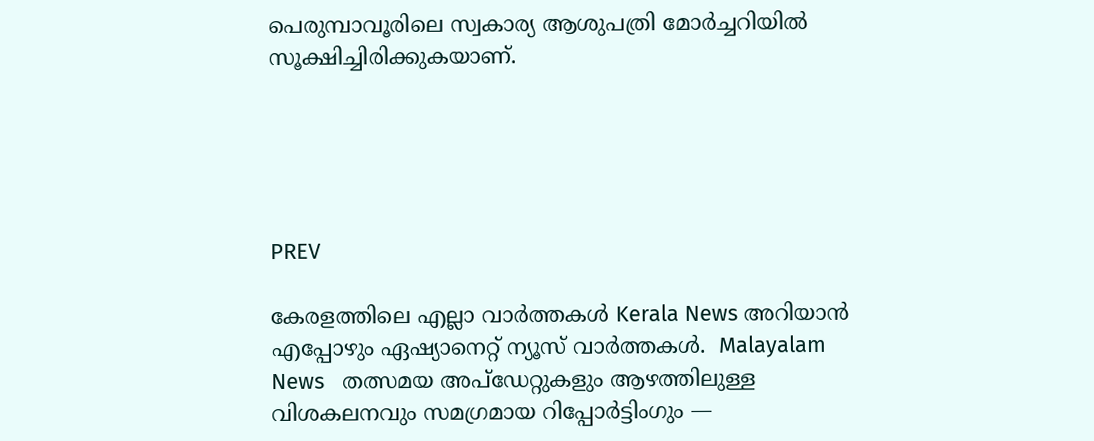പെരുമ്പാവൂരിലെ സ്വകാര്യ ആശുപത്രി മോർച്ചറിയിൽ സൂക്ഷിച്ചിരിക്കുകയാണ്.





PREV

കേരളത്തിലെ എല്ലാ വാർത്തകൾ Kerala News അറിയാൻ  എപ്പോഴും ഏഷ്യാനെറ്റ് ന്യൂസ് വാർത്തകൾ.  Malayalam News   തത്സമയ അപ്‌ഡേറ്റുകളും ആഴത്തിലുള്ള വിശകലനവും സമഗ്രമായ റിപ്പോർട്ടിംഗും —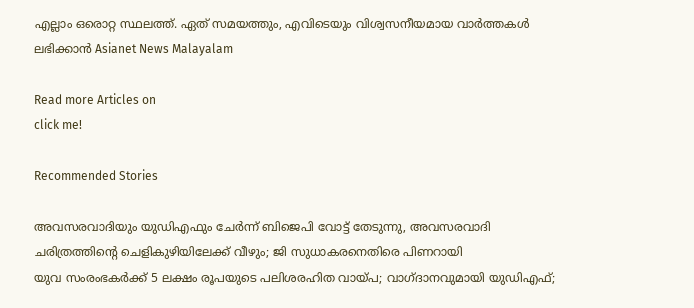എല്ലാം ഒരൊറ്റ സ്ഥലത്ത്. ഏത് സമയത്തും, എവിടെയും വിശ്വസനീയമായ വാർത്തകൾ ലഭിക്കാൻ Asianet News Malayalam

Read more Articles on
click me!

Recommended Stories

അവസരവാദിയും യുഡിഎഫും ചേര്‍ന്ന് ബിജെപി വോട്ട് തേടുന്നു, അവസരവാദി ചരിത്രത്തിന്‍റെ ചെളികുഴിയിലേക്ക് വീഴും; ജി സുധാകരനെതിരെ പിണറായി
യുവ സംരംഭകർക്ക് 5 ലക്ഷം രൂപയുടെ പലിശരഹിത വായ്പ; വാഗ്ദാനവുമായി യുഡിഎഫ്;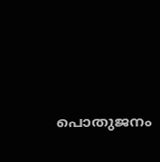പൊതുജനം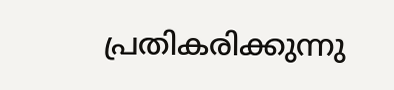പ്രതികരിക്കുന്നു